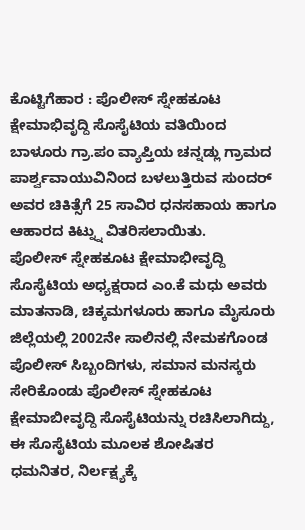ಕೊಟ್ಟಿಗೆಹಾರ : ಪೊಲೀಸ್ ಸ್ನೇಹಕೂಟ ಕ್ಷೇಮಾಭಿವೃದ್ದಿ ಸೊಸೈಟಿಯ ವತಿಯಿಂದ ಬಾಳೂರು ಗ್ರಾ.ಪಂ ವ್ಯಾಪ್ತಿಯ ಚನ್ನಡ್ಲು ಗ್ರಾಮದ ಪಾರ್ಶ್ವವಾಯುವಿನಿಂದ ಬಳಲುತ್ತಿರುವ ಸುಂದರ್ ಅವರ ಚಿಕಿತ್ಸೆಗೆ 25 ಸಾವಿರ ಧನಸಹಾಯ ಹಾಗೂ ಆಹಾರದ ಕಿಟ್ನ್ನು ವಿತರಿಸಲಾಯಿತು.
ಪೊಲೀಸ್ ಸ್ನೇಹಕೂಟ ಕ್ಷೇಮಾಭೀವೃದ್ದಿ ಸೊಸೈಟಿಯ ಅಧ್ಯಕ್ಷರಾದ ಎಂ.ಕೆ ಮಧು ಅವರು ಮಾತನಾಡಿ, ಚಿಕ್ಕಮಗಳೂರು ಹಾಗೂ ಮೈಸೂರು ಜಿಲ್ಲೆಯಲ್ಲಿ 2002ನೇ ಸಾಲಿನಲ್ಲಿ ನೇಮಕಗೊಂಡ ಪೊಲೀಸ್ ಸಿಬ್ಬಂದಿಗಳು, ಸಮಾನ ಮನಸ್ಕರು ಸೇರಿಕೊಂಡು ಪೊಲೀಸ್ ಸ್ನೇಹಕೂಟ ಕ್ಷೇಮಾಬೀವೃದ್ದಿ ಸೊಸೈಟಿಯನ್ನು ರಚಿಸಿಲಾಗಿದ್ದು, ಈ ಸೊಸೈಟಿಯ ಮೂಲಕ ಶೋಷಿತರ ಧಮನಿತರ, ನಿರ್ಲಕ್ಷ್ಯಕ್ಕೆ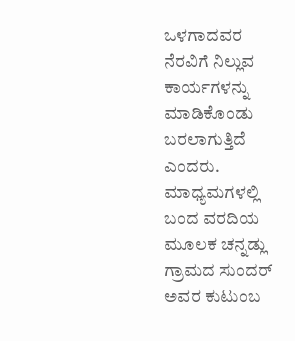ಒಳಗಾದವರ ನೆರವಿಗೆ ನಿಲ್ಲುವ ಕಾರ್ಯಗಳನ್ನು ಮಾಡಿಕೊಂಡು ಬರಲಾಗುತ್ತಿದೆ ಎಂದರು.
ಮಾಧ್ಯಮಗಳಲ್ಲಿ ಬಂದ ವರದಿಯ ಮೂಲಕ ಚನ್ನಡ್ಲು ಗ್ರಾಮದ ಸುಂದರ್ ಅವರ ಕುಟುಂಬ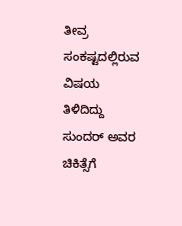ತೀವ್ರ ಸಂಕಷ್ಟದಲ್ಲಿರುವ ವಿಷಯ ತಿಳಿದಿದ್ದು ಸುಂದರ್ ಅವರ ಚಿಕಿತ್ಸೆಗೆ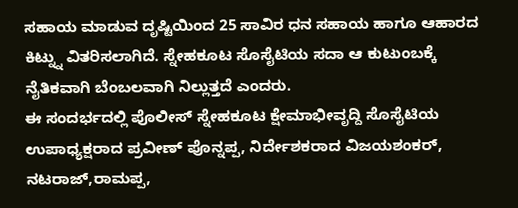ಸಹಾಯ ಮಾಡುವ ದೃಷ್ಟಿಯಿಂದ 25 ಸಾವಿರ ಧನ ಸಹಾಯ ಹಾಗೂ ಆಹಾರದ ಕಿಟ್ನ್ನು ವಿತರಿಸಲಾಗಿದೆ. ಸ್ನೇಹಕೂಟ ಸೊಸೈಟಿಯ ಸದಾ ಆ ಕುಟುಂಬಕ್ಕೆ ನೈತಿಕವಾಗಿ ಬೆಂಬಲವಾಗಿ ನಿಲ್ಲುತ್ತದೆ ಎಂದರು.
ಈ ಸಂದರ್ಭದಲ್ಲಿ ಪೊಲೀಸ್ ಸ್ನೇಹಕೂಟ ಕ್ಷೇಮಾಭೀವೃದ್ದಿ ಸೊಸೈಟಿಯ ಉಪಾಧ್ಯಕ್ಷರಾದ ಪ್ರವೀಣ್ ಪೊನ್ನಪ್ಪ, ನಿರ್ದೇಶಕರಾದ ವಿಜಯಶಂಕರ್, ನಟರಾಜ್,ರಾಮಪ್ಪ,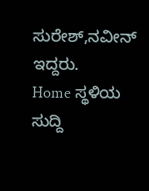ಸುರೇಶ್,ನವೀನ್ ಇದ್ದರು.
Home ಸ್ಥಳಿಯ ಸುದ್ದಿ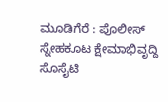ಮೂಡಿಗೆರೆ : ಪೊಲೀಸ್ ಸ್ನೇಹಕೂಟ ಕ್ಷೇಮಾಭಿವೃದ್ದಿ ಸೊಸೈಟಿ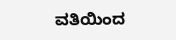ವತಿಯಿಂದ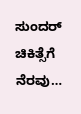ಸುಂದರ್ ಚಿಕಿತ್ಸೆಗೆ ನೆರವು…